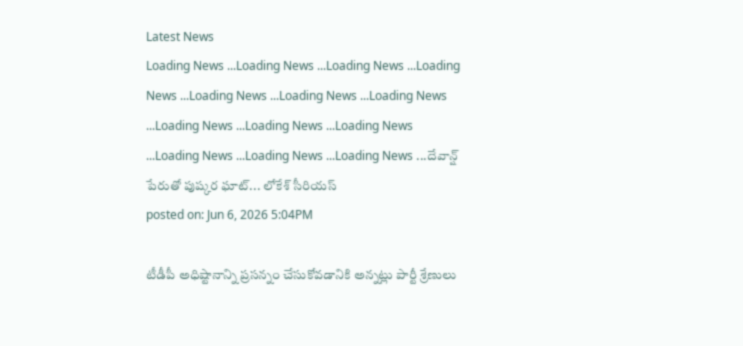Latest News
Loading News ...Loading News ...Loading News ...Loading News ...Loading News ...Loading News ...Loading News ...Loading News ...Loading News ...Loading News ...Loading News ...Loading News ...Loading News ...దేవాన్ష్ పేరుతో పుష్కర ఘాట్... లోకేశ్ సీరియస్
posted on: Jun 6, 2026 5:04PM

టీడీపీ అధిష్టానాన్ని ప్రసన్నం చేసుకోవడానికి అన్నట్లు పార్టీ శ్రేణులు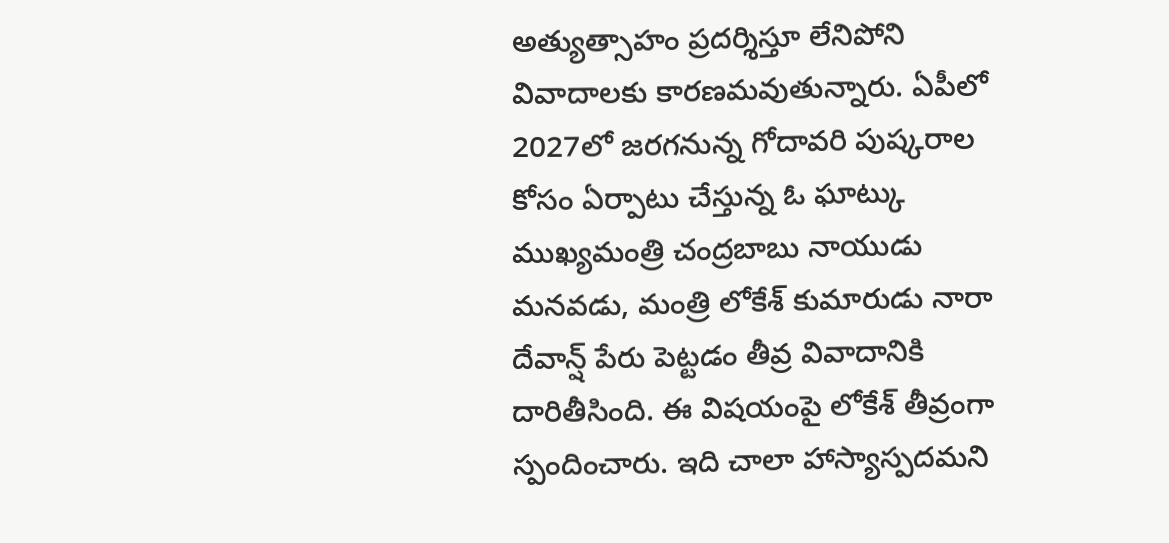అత్యుత్సాహం ప్రదర్శిస్తూ లేనిపోని వివాదాలకు కారణమవుతున్నారు. ఏపీలో 2027లో జరగనున్న గోదావరి పుష్కరాల కోసం ఏర్పాటు చేస్తున్న ఓ ఘాట్కు ముఖ్యమంత్రి చంద్రబాబు నాయుడు మనవడు, మంత్రి లోకేశ్ కుమారుడు నారా దేవాన్ష్ పేరు పెట్టడం తీవ్ర వివాదానికి దారితీసింది. ఈ విషయంపై లోకేశ్ తీవ్రంగా స్పందించారు. ఇది చాలా హాస్యాస్పదమని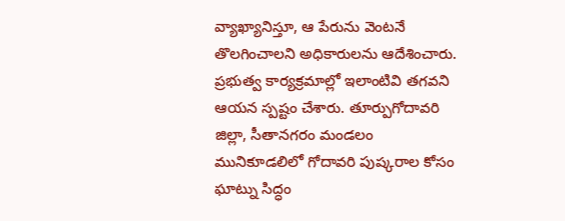వ్యాఖ్యానిస్తూ, ఆ పేరును వెంటనే తొలగించాలని అధికారులను ఆదేశించారు.
ప్రభుత్వ కార్యక్రమాల్లో ఇలాంటివి తగవని ఆయన స్పష్టం చేశారు. తూర్పుగోదావరి జిల్లా, సీతానగరం మండలం మునికూడలిలో గోదావరి పుష్కరాల కోసం ఘాట్ను సిద్ధం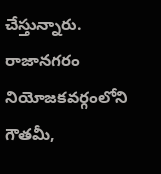చేస్తున్నారు. రాజానగరం నియోజకవర్గంలోని గౌతమీ,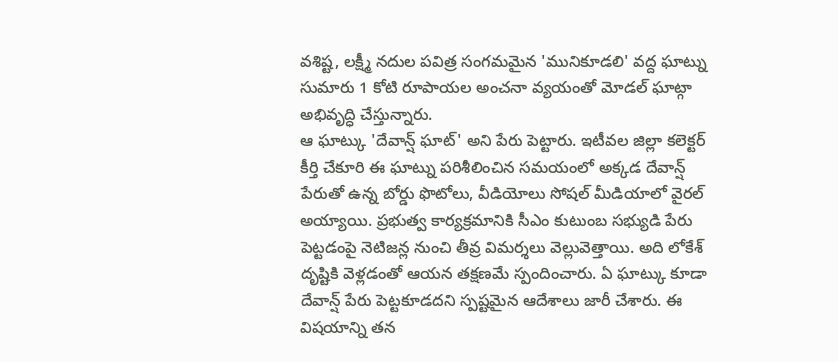వశిష్ట, లక్ష్మీ నదుల పవిత్ర సంగమమైన 'మునికూడలి' వద్ద ఘాట్ను సుమారు 1 కోటి రూపాయల అంచనా వ్యయంతో మోడల్ ఘాట్గా అభివృద్ధి చేస్తున్నారు.
ఆ ఘాట్కు 'దేవాన్ష్ ఘాట్' అని పేరు పెట్టారు. ఇటీవల జిల్లా కలెక్టర్ కీర్తి చేకూరి ఈ ఘాట్ను పరిశీలించిన సమయంలో అక్కడ దేవాన్ష్ పేరుతో ఉన్న బోర్డు ఫొటోలు, వీడియోలు సోషల్ మీడియాలో వైరల్ అయ్యాయి. ప్రభుత్వ కార్యక్రమానికి సీఎం కుటుంబ సభ్యుడి పేరు పెట్టడంపై నెటిజన్ల నుంచి తీవ్ర విమర్శలు వెల్లువెత్తాయి. అది లోకేశ్ దృష్టికి వెళ్లడంతో ఆయన తక్షణమే స్పందించారు. ఏ ఘాట్కు కూడా దేవాన్ష్ పేరు పెట్టకూడదని స్పష్టమైన ఆదేశాలు జారీ చేశారు. ఈ విషయాన్ని తన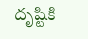దృష్టికి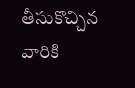తీసుకొచ్చిన వారికి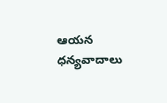ఆయన ధన్యవాదాలు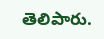తెలిపారు.